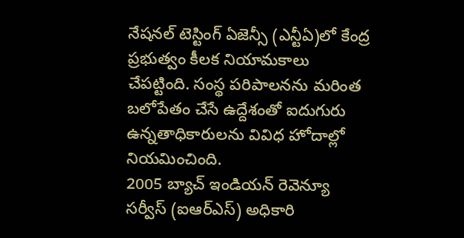నేషనల్ టెస్టింగ్ ఏజెన్సీ (ఎన్టీఏ)లో కేంద్ర ప్రభుత్వం కీలక నియామకాలు చేపట్టింది. సంస్థ పరిపాలనను మరింత బలోపేతం చేసే ఉద్దేశంతో ఐదుగురు ఉన్నతాధికారులను వివిధ హోదాల్లో నియమించింది.
2005 బ్యాచ్ ఇండియన్ రెవెన్యూ సర్వీస్ (ఐఆర్ఎస్) అధికారి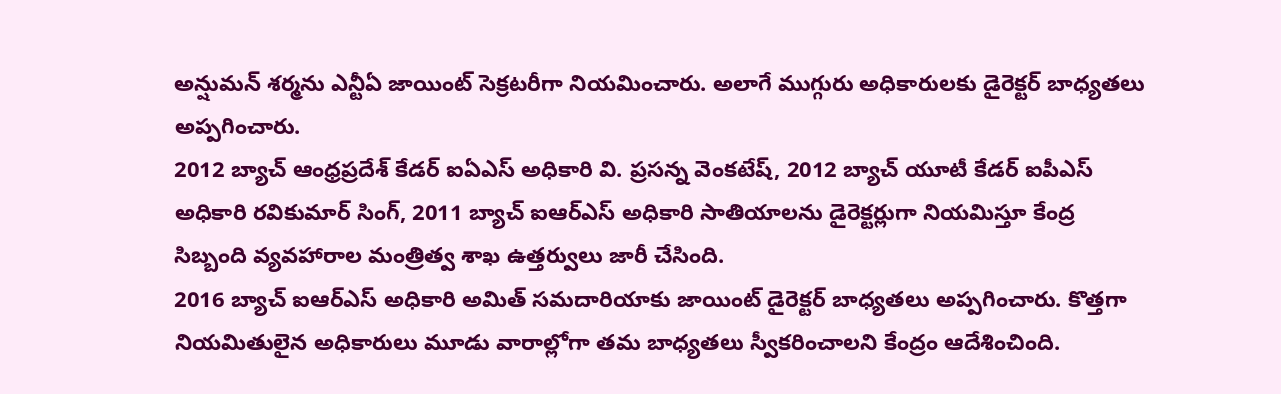అన్షుమన్ శర్మను ఎన్టీఏ జాయింట్ సెక్రటరీగా నియమించారు. అలాగే ముగ్గురు అధికారులకు డైరెక్టర్ బాధ్యతలు అప్పగించారు.
2012 బ్యాచ్ ఆంధ్రప్రదేశ్ కేడర్ ఐఏఎస్ అధికారి వి. ప్రసన్న వెంకటేష్, 2012 బ్యాచ్ యూటీ కేడర్ ఐపీఎస్ అధికారి రవికుమార్ సింగ్, 2011 బ్యాచ్ ఐఆర్ఎస్ అధికారి సాతియాలను డైరెక్టర్లుగా నియమిస్తూ కేంద్ర సిబ్బంది వ్యవహారాల మంత్రిత్వ శాఖ ఉత్తర్వులు జారీ చేసింది.
2016 బ్యాచ్ ఐఆర్ఎస్ అధికారి అమిత్ సమదారియాకు జాయింట్ డైరెక్టర్ బాధ్యతలు అప్పగించారు. కొత్తగా నియమితులైన అధికారులు మూడు వారాల్లోగా తమ బాధ్యతలు స్వీకరించాలని కేంద్రం ఆదేశించింది.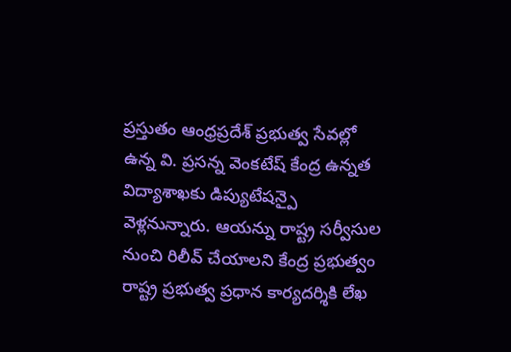ప్రస్తుతం ఆంధ్రప్రదేశ్ ప్రభుత్వ సేవల్లో ఉన్న వి. ప్రసన్న వెంకటేష్ కేంద్ర ఉన్నత విద్యాశాఖకు డిప్యుటేషన్పై వెళ్లనున్నారు. ఆయన్ను రాష్ట్ర సర్వీసుల నుంచి రిలీవ్ చేయాలని కేంద్ర ప్రభుత్వం రాష్ట్ర ప్రభుత్వ ప్రధాన కార్యదర్శికి లేఖ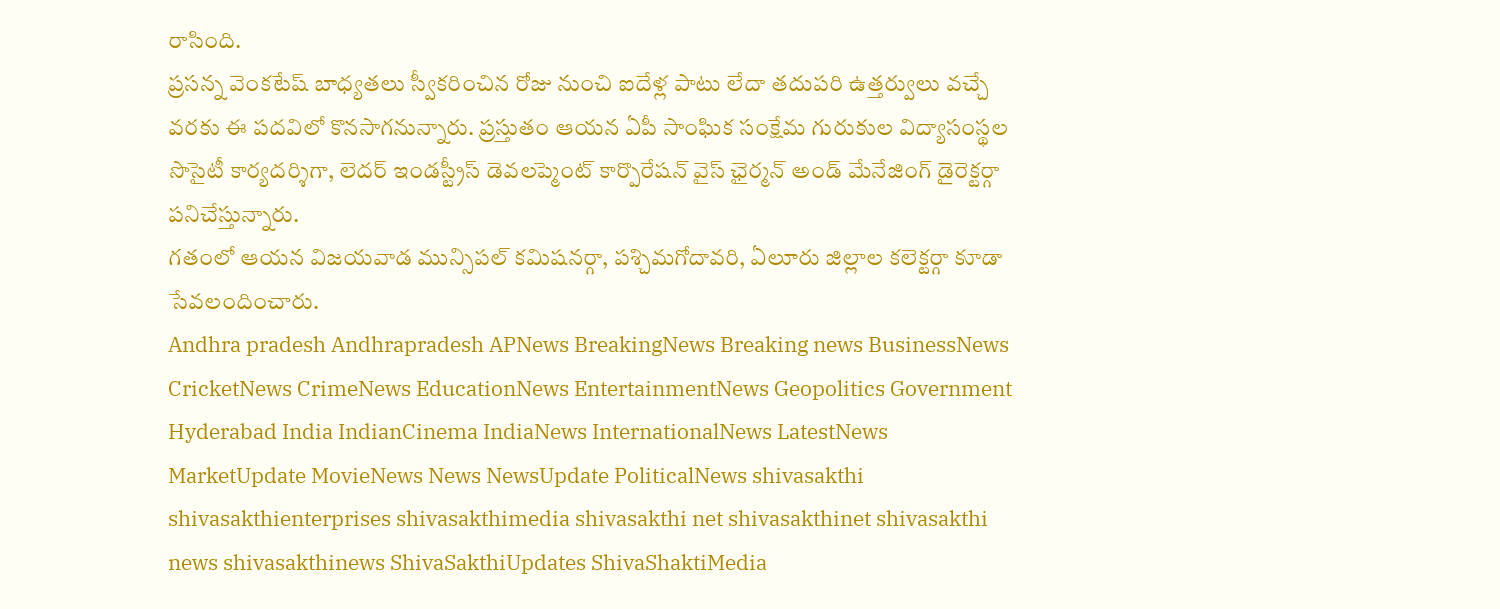రాసింది.
ప్రసన్న వెంకటేష్ బాధ్యతలు స్వీకరించిన రోజు నుంచి ఐదేళ్ల పాటు లేదా తదుపరి ఉత్తర్వులు వచ్చే వరకు ఈ పదవిలో కొనసాగనున్నారు. ప్రస్తుతం ఆయన ఏపీ సాంఘిక సంక్షేమ గురుకుల విద్యాసంస్థల సొసైటీ కార్యదర్శిగా, లెదర్ ఇండస్ట్రీస్ డెవలప్మెంట్ కార్పొరేషన్ వైస్ ఛైర్మన్ అండ్ మేనేజింగ్ డైరెక్టర్గా పనిచేస్తున్నారు.
గతంలో ఆయన విజయవాడ మున్సిపల్ కమిషనర్గా, పశ్చిమగోదావరి, ఏలూరు జిల్లాల కలెక్టర్గా కూడా సేవలందించారు.
Andhra pradesh Andhrapradesh APNews BreakingNews Breaking news BusinessNews CricketNews CrimeNews EducationNews EntertainmentNews Geopolitics Government Hyderabad India IndianCinema IndiaNews InternationalNews LatestNews MarketUpdate MovieNews News NewsUpdate PoliticalNews shivasakthi shivasakthienterprises shivasakthimedia shivasakthi net shivasakthinet shivasakthi news shivasakthinews ShivaSakthiUpdates ShivaShaktiMedia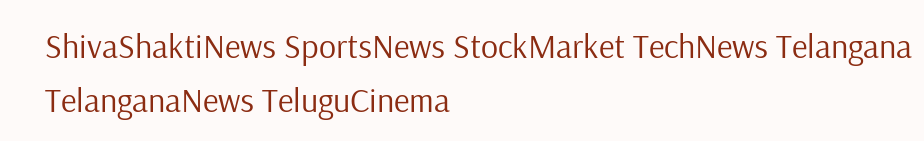ShivaShaktiNews SportsNews StockMarket TechNews Telangana TelanganaNews TeluguCinema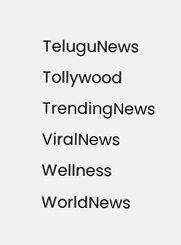TeluguNews Tollywood TrendingNews ViralNews Wellness WorldNews